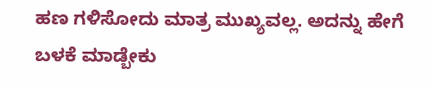ಹಣ ಗಳಿಸೋದು ಮಾತ್ರ ಮುಖ್ಯವಲ್ಲ. ಅದನ್ನು ಹೇಗೆ ಬಳಕೆ ಮಾಡ್ಬೇಕು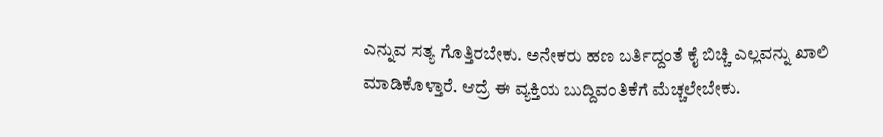ಎನ್ನುವ ಸತ್ಯ ಗೊತ್ತಿರಬೇಕು. ಅನೇಕರು ಹಣ ಬರ್ತಿದ್ದಂತೆ ಕೈ ಬಿಚ್ಚಿ ಎಲ್ಲವನ್ನು ಖಾಲಿ ಮಾಡಿಕೊಳ್ತಾರೆ. ಆದ್ರೆ ಈ ವ್ಯಕ್ತಿಯ ಬುದ್ದಿವಂತಿಕೆಗೆ ಮೆಚ್ಚಲೇಬೇಕು.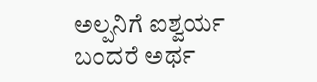ಅಲ್ಪನಿಗೆ ಐಶ್ವರ್ಯ ಬಂದರೆ ಅರ್ಥ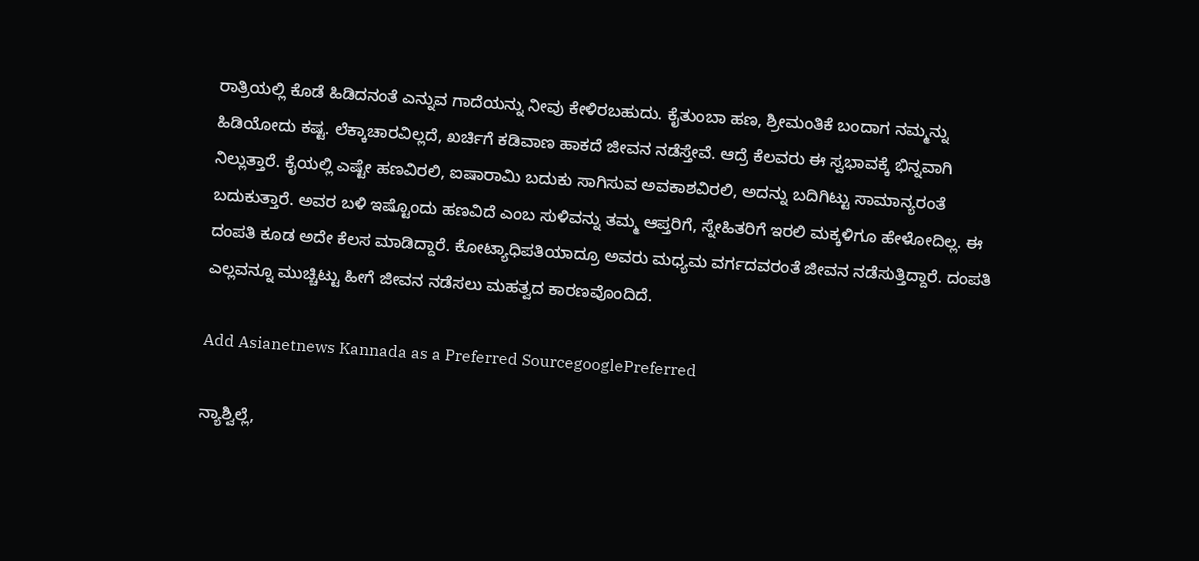ರಾತ್ರಿಯಲ್ಲಿ ಕೊಡೆ ಹಿಡಿದನಂತೆ ಎನ್ನುವ ಗಾದೆಯನ್ನು ನೀವು ಕೇಳಿರಬಹುದು. ಕೈತುಂಬಾ ಹಣ, ಶ್ರೀಮಂತಿಕೆ ಬಂದಾಗ ನಮ್ಮನ್ನು ಹಿಡಿಯೋದು ಕಷ್ಟ. ಲೆಕ್ಕಾಚಾರವಿಲ್ಲದೆ, ಖರ್ಚಿಗೆ ಕಡಿವಾಣ ಹಾಕದೆ ಜೀವನ ನಡೆಸ್ತೇವೆ. ಆದ್ರೆ ಕೆಲವರು ಈ ಸ್ವಭಾವಕ್ಕೆ ಭಿನ್ನವಾಗಿ ನಿಲ್ಲುತ್ತಾರೆ. ಕೈಯಲ್ಲಿ ಎಷ್ಟೇ ಹಣವಿರಲಿ, ಐಷಾರಾಮಿ ಬದುಕು ಸಾಗಿಸುವ ಅವಕಾಶವಿರಲಿ, ಅದನ್ನು ಬದಿಗಿಟ್ಟು ಸಾಮಾನ್ಯರಂತೆ ಬದುಕುತ್ತಾರೆ. ಅವರ ಬಳಿ ಇಷ್ಟೊಂದು ಹಣವಿದೆ ಎಂಬ ಸುಳಿವನ್ನು ತಮ್ಮ ಆಪ್ತರಿಗೆ, ಸ್ನೇಹಿತರಿಗೆ ಇರಲಿ ಮಕ್ಕಳಿಗೂ ಹೇಳೋದಿಲ್ಲ. ಈ ದಂಪತಿ ಕೂಡ ಅದೇ ಕೆಲಸ ಮಾಡಿದ್ದಾರೆ. ಕೋಟ್ಯಾಧಿಪತಿಯಾದ್ರೂ ಅವರು ಮಧ್ಯಮ ವರ್ಗದವರಂತೆ ಜೀವನ ನಡೆಸುತ್ತಿದ್ದಾರೆ. ದಂಪತಿ ಎಲ್ಲವನ್ನೂ ಮುಚ್ಚಿಟ್ಟು ಹೀಗೆ ಜೀವನ ನಡೆಸಲು ಮಹತ್ವದ ಕಾರಣವೊಂದಿದೆ.

Add Asianetnews Kannada as a Preferred SourcegooglePreferred

ನ್ಯಾಶ್ವಿಲ್ಲೆ,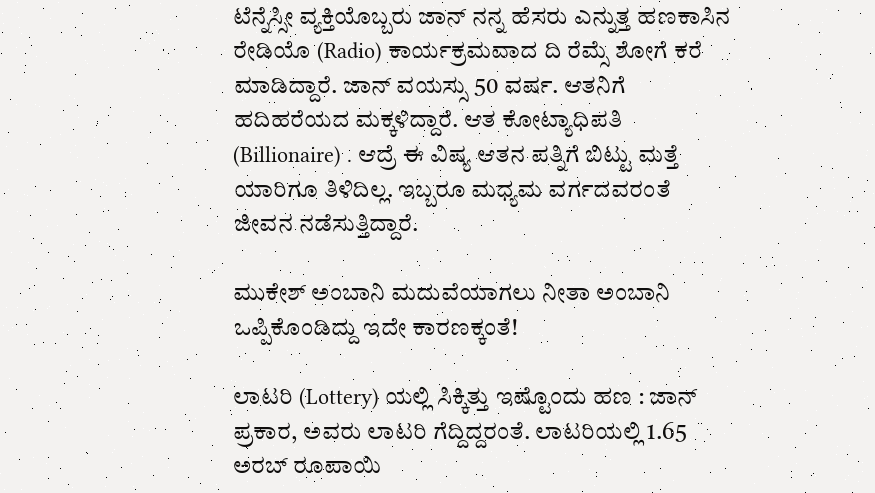ಟೆನ್ನೆಸ್ಸೀ ವ್ಯಕ್ತಿಯೊಬ್ಬರು ಜಾನ್ ನನ್ನ ಹೆಸರು ಎನ್ನುತ್ತ ಹಣಕಾಸಿನ ರೇಡಿಯೊ (Radio) ಕಾರ್ಯಕ್ರಮವಾದ ದಿ ರೆಮ್ಸೆ ಶೋಗೆ ಕರೆ ಮಾಡಿದ್ದಾರೆ. ಜಾನ್ ವಯಸ್ಸು 50 ವರ್ಷ. ಆತನಿಗೆ ಹದಿಹರೆಯದ ಮಕ್ಕಳಿದ್ದಾರೆ. ಆತ ಕೋಟ್ಯಾಧಿಪತಿ (Billionaire) . ಆದ್ರೆ ಈ ವಿಷ್ಯ ಆತನ ಪತ್ನಿಗೆ ಬಿಟ್ಟು ಮತ್ತೆ ಯಾರಿಗೂ ತಿಳಿದಿಲ್ಲ. ಇಬ್ಬರೂ ಮಧ್ಯಮ ವರ್ಗದವರಂತೆ ಜೀವನ ನಡೆಸುತ್ತಿದ್ದಾರೆ.

ಮುಕೇಶ್ ಅಂಬಾನಿ ಮದುವೆಯಾಗಲು ನೀತಾ ಅಂಬಾನಿ ಒಪ್ಪಿಕೊಂಡಿದ್ದು ಇದೇ ಕಾರಣಕ್ಕಂತೆ!

ಲಾಟರಿ (Lottery) ಯಲ್ಲಿ ಸಿಕ್ಕಿತ್ತು ಇಷ್ಟೊಂದು ಹಣ : ಜಾನ್ ಪ್ರಕಾರ, ಅವರು ಲಾಟರಿ ಗೆದ್ದಿದ್ದರಂತೆ. ಲಾಟರಿಯಲ್ಲಿ 1.65 ಅರಬ್ ರೂಪಾಯಿ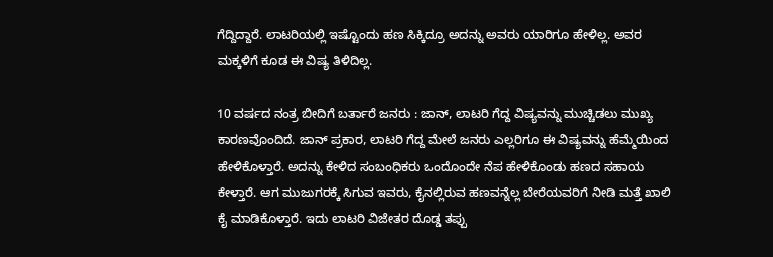ಗೆದ್ದಿದ್ದಾರೆ. ಲಾಟರಿಯಲ್ಲಿ ಇಷ್ಟೊಂದು ಹಣ ಸಿಕ್ಕಿದ್ರೂ ಅದನ್ನು ಅವರು ಯಾರಿಗೂ ಹೇಳಿಲ್ಲ. ಅವರ ಮಕ್ಕಳಿಗೆ ಕೂಡ ಈ ವಿಷ್ಯ ತಿಳಿದಿಲ್ಲ.

10 ವರ್ಷದ ನಂತ್ರ ಬೀದಿಗೆ ಬರ್ತಾರೆ ಜನರು : ಜಾನ್, ಲಾಟರಿ ಗೆದ್ದ ವಿಷ್ಯವನ್ನು ಮುಚ್ಚಿಡಲು ಮುಖ್ಯ ಕಾರಣವೊಂದಿದೆ. ಜಾನ್ ಪ್ರಕಾರ, ಲಾಟರಿ ಗೆದ್ದ ಮೇಲೆ ಜನರು ಎಲ್ಲರಿಗೂ ಈ ವಿಷ್ಯವನ್ನು ಹೆಮ್ಮೆಯಿಂದ ಹೇಳಿಕೊಳ್ತಾರೆ. ಅದನ್ನು ಕೇಳಿದ ಸಂಬಂಧಿಕರು ಒಂದೊಂದೇ ನೆಪ ಹೇಳಿಕೊಂಡು ಹಣದ ಸಹಾಯ ಕೇಳ್ತಾರೆ. ಆಗ ಮುಜುಗರಕ್ಕೆ ಸಿಗುವ ಇವರು, ಕೈನಲ್ಲಿರುವ ಹಣವನ್ನೆಲ್ಲ ಬೇರೆಯವರಿಗೆ ನೀಡಿ ಮತ್ತೆ ಖಾಲಿ ಕೈ ಮಾಡಿಕೊಳ್ತಾರೆ. ಇದು ಲಾಟರಿ ವಿಜೇತರ ದೊಡ್ಡ ತಪ್ಪು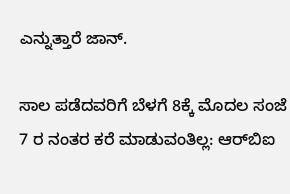ಎನ್ನುತ್ತಾರೆ ಜಾನ್.

ಸಾಲ ಪಡೆದವರಿಗೆ ಬೆಳಗೆ 8ಕ್ಕೆ ಮೊದಲ ಸಂಜೆ 7 ರ ನಂತರ ಕರೆ ಮಾಡುವಂತಿಲ್ಲ: ಆರ್‌ಬಿಐ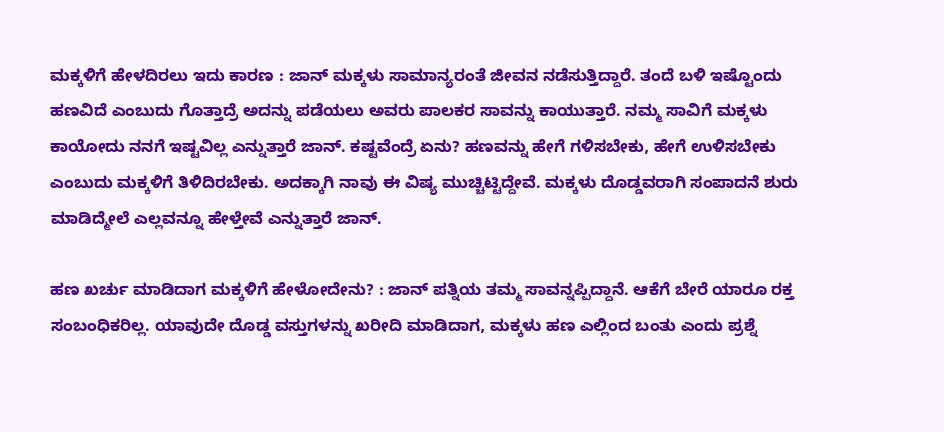ಮಕ್ಕಳಿಗೆ ಹೇಳದಿರಲು ಇದು ಕಾರಣ : ಜಾನ್ ಮಕ್ಕಳು ಸಾಮಾನ್ಯರಂತೆ ಜೀವನ ನಡೆಸುತ್ತಿದ್ದಾರೆ. ತಂದೆ ಬಳಿ ಇಷ್ಟೊಂದು ಹಣವಿದೆ ಎಂಬುದು ಗೊತ್ತಾದ್ರೆ ಅದನ್ನು ಪಡೆಯಲು ಅವರು ಪಾಲಕರ ಸಾವನ್ನು ಕಾಯುತ್ತಾರೆ. ನಮ್ಮ ಸಾವಿಗೆ ಮಕ್ಕಳು ಕಾಯೋದು ನನಗೆ ಇಷ್ಟವಿಲ್ಲ ಎನ್ನುತ್ತಾರೆ ಜಾನ್. ಕಷ್ಟವೆಂದ್ರೆ ಏನು? ಹಣವನ್ನು ಹೇಗೆ ಗಳಿಸಬೇಕು, ಹೇಗೆ ಉಳಿಸಬೇಕು ಎಂಬುದು ಮಕ್ಕಳಿಗೆ ತಿಳಿದಿರಬೇಕು. ಅದಕ್ಕಾಗಿ ನಾವು ಈ ವಿಷ್ಯ ಮುಚ್ಚಿಟ್ಟಿದ್ದೇವೆ. ಮಕ್ಕಳು ದೊಡ್ಡವರಾಗಿ ಸಂಪಾದನೆ ಶುರು ಮಾಡಿದ್ಮೇಲೆ ಎಲ್ಲವನ್ನೂ ಹೇಳ್ತೇವೆ ಎನ್ನುತ್ತಾರೆ ಜಾನ್.

ಹಣ ಖರ್ಚು ಮಾಡಿದಾಗ ಮಕ್ಕಳಿಗೆ ಹೇಳೋದೇನು? : ಜಾನ್ ಪತ್ನಿಯ ತಮ್ಮ ಸಾವನ್ನಪ್ಪಿದ್ದಾನೆ. ಆಕೆಗೆ ಬೇರೆ ಯಾರೂ ರಕ್ತ ಸಂಬಂಧಿಕರಿಲ್ಲ. ಯಾವುದೇ ದೊಡ್ಡ ವಸ್ತುಗಳನ್ನು ಖರೀದಿ ಮಾಡಿದಾಗ, ಮಕ್ಕಳು ಹಣ ಎಲ್ಲಿಂದ ಬಂತು ಎಂದು ಪ್ರಶ್ನೆ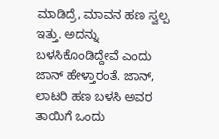ಮಾಡಿದ್ರೆ, ಮಾವನ ಹಣ ಸ್ವಲ್ಪ ಇತ್ತು. ಅದನ್ನು ಬಳಸಿಕೊಂಡಿದ್ದೇವೆ ಎಂದು ಜಾನ್ ಹೇಳ್ತಾರಂತೆ. ಜಾನ್, ಲಾಟರಿ ಹಣ ಬಳಸಿ ಅವರ ತಾಯಿಗೆ ಒಂದು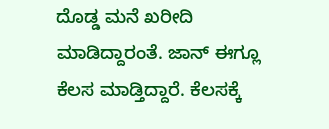ದೊಡ್ಡ ಮನೆ ಖರೀದಿ ಮಾಡಿದ್ದಾರಂತೆ. ಜಾನ್ ಈಗ್ಲೂ ಕೆಲಸ ಮಾಡ್ತಿದ್ದಾರೆ. ಕೆಲಸಕ್ಕೆ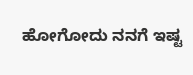ಹೋಗೋದು ನನಗೆ ಇಷ್ಟ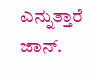ಎನ್ನುತ್ತಾರೆ ಜಾನ್.